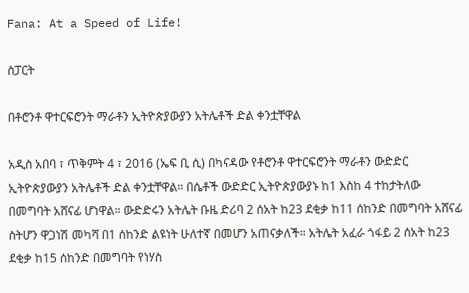Fana: At a Speed of Life!

ስፓርት

በቶሮንቶ ዋተርፍሮንት ማራቶን ኢትዮጵያውያን አትሌቶች ድል ቀንቷቸዋል

አዲስ አበባ ፣ ጥቅምት 4 ፣ 2016 (ኤፍ ቢ ሲ) በካናዳው የቶሮንቶ ዋተርፍሮንት ማራቶን ውድድር ኢትዮጵያውያን አትሌቶች ድል ቀንቷቸዋል። በሴቶች ውድድር ኢትዮጵያውያኑ ከ1 እስከ 4 ተከታትለው በመግባት አሸናፊ ሆነዋል። ውድድሩን አትሌት ቡዜ ድሪባ 2 ሰአት ከ23 ደቂቃ ከ11 ሰከንድ በመግባት አሸናፊ ስትሆን ዋጋነሽ መካሻ በ1 ሰከንድ ልዩነት ሁለተኛ በመሆን አጠናቃለች። አትሌት አፈራ ጎፋይ 2 ሰአት ከ23 ደቂቃ ከ15 ሰከንድ በመግባት የነሃስ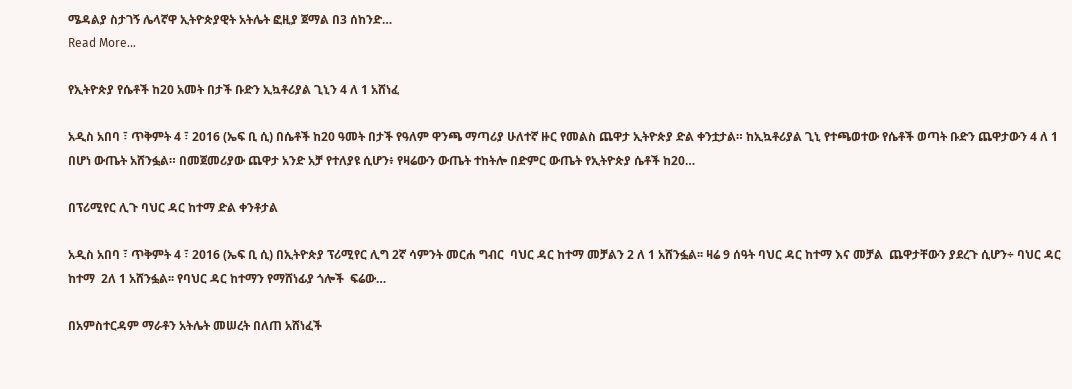ሜዳልያ ስታገኝ ሌላኛዋ ኢትዮጵያዊት አትሌት ፎዚያ ጀማል በ3 ሰከንድ…
Read More...

የኢትዮጵያ የሴቶች ከ20 አመት በታች ቡድን ኢኳቶሪያል ጊኒን 4 ለ 1 አሸነፈ

አዲስ አበባ ፣ ጥቅምት 4 ፣ 2016 (ኤፍ ቢ ሲ) በሴቶች ከ20 ዓመት በታች የዓለም ዋንጫ ማጣሪያ ሁለተኛ ዙር የመልስ ጨዋታ ኢትዮጵያ ድል ቀንቷታል። ከኢኳቶሪያል ጊኒ የተጫወተው የሴቶች ወጣት ቡድን ጨዋታውን 4 ለ 1 በሆነ ውጤት አሸንፏል። በመጀመሪያው ጨዋታ አንድ አቻ የተለያዩ ሲሆን፥ የዛሬውን ውጤት ተከትሎ በድምር ውጤት የኢትዮጵያ ሴቶች ከ20…

በፕሪሚየር ሊጉ ባህር ዳር ከተማ ድል ቀንቶታል

አዲስ አበባ ፣ ጥቅምት 4 ፣ 2016 (ኤፍ ቢ ሲ) በኢትዮጵያ ፕሪሚየር ሊግ 2ኛ ሳምንት መርሐ ግብር  ባህር ዳር ከተማ መቻልን 2 ለ 1 አሸንፏል፡፡ ዛሬ 9 ሰዓት ባህር ዳር ከተማ እና መቻል  ጨዋታቸውን ያደረጉ ሲሆን÷ ባህር ዳር ከተማ  2ለ 1 አሸንፏል፡፡ የባህር ዳር ከተማን የማሸነፊያ ጎሎች  ፍሬው…

በአምስተርዳም ማራቶን አትሌት መሠረት በለጠ አሸነፈች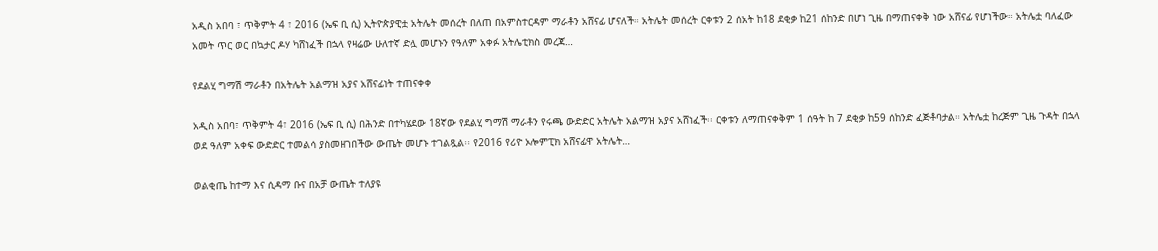አዲስ አበባ ፣ ጥቅምት 4 ፣ 2016 (ኤፍ ቢ ሲ) ኢትዮጵያዊቷ አትሌት መሰረት በለጠ በአምስተርዳም ማራቶን አሸናፊ ሆናለች። አትሌት መሰረት ርቀቱን 2 ሰአት ከ18 ደቂቃ ከ21 ሰከንድ በሆነ ጊዜ በማጠናቀቅ ነው አሸናፊ የሆነችው። አትሌቷ ባለፈው አመት ጥር ወር በኳታር ዶሃ ካሸነፈች በኋላ የዛሬው ሁለተኛ ድሏ መሆኑን የዓለም አቀፉ አትሌቲክስ መረጃ…

የደልሂ ግማሽ ማራቶን በአትሌት አልማዝ አያና አሸናፊነት ተጠናቀቀ

አዲስ አበባ፣ ጥቅምት 4፣ 2016 (ኤፍ ቢ ሲ) በሕንድ በተካሄደው 18ኛው የደልሂ ግማሽ ማራቶን የሩጫ ውድድር አትሌት አልማዝ አያና አሸነፈች፡፡ ርቀቱን ለማጠናቀቅም 1 ሰዓት ከ 7 ደቂቃ ከ59 ሰከንድ ፈጅቶባታል። አትሌቷ ከረጅም ጊዜ ጉዳት በኋላ ወደ ዓለም አቀፍ ውድድር ተመልሳ ያስመዘገበችው ውጤት መሆኑ ተገልጿል፡፡ የ2016 የሪዮ ኦሎምፒክ አሸናፊዋ አትሌት…

ወልቂጤ ከተማ እና ሲዳማ ቡና በአቻ ውጤት ተለያዩ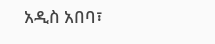አዲስ አበባ፣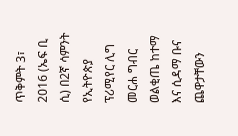ጥቅምት 3፣ 2016 (ኤፍ ቢ ሲ) በ2ኛ ሳምንት የኢትዮጵያ ፕሪሚየር ሊግ መርሐ ግብር ወልቂጤ ከተማ እና ሲዳማ ቡና ጨዋታቸውን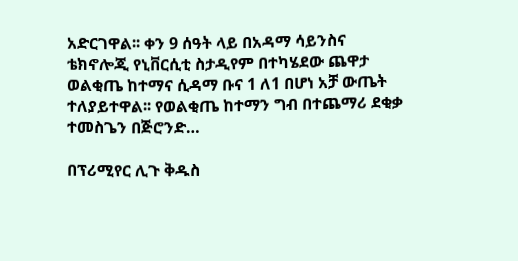አድርገዋል፡፡ ቀን 9 ሰዓት ላይ በአዳማ ሳይንስና ቴክኖሎጂ የኒቨርሲቲ ስታዲየም በተካሄደው ጨዋታ ወልቂጤ ከተማና ሲዳማ ቡና 1 ለ1 በሆነ አቻ ውጤት ተለያይተዋል፡፡ የወልቂጤ ከተማን ግብ በተጨማሪ ደቂቃ ተመስጌን በጅሮንድ…

በፕሪሚየር ሊጉ ቅዱስ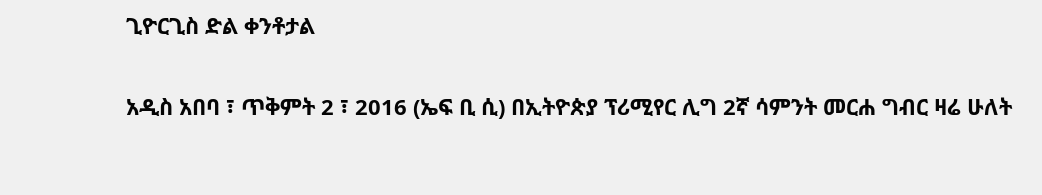ጊዮርጊስ ድል ቀንቶታል

አዲስ አበባ ፣ ጥቅምት 2 ፣ 2016 (ኤፍ ቢ ሲ) በኢትዮጵያ ፕሪሚየር ሊግ 2ኛ ሳምንት መርሐ ግብር ዛሬ ሁለት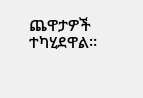ጨዋታዎች ተካሂደዋል።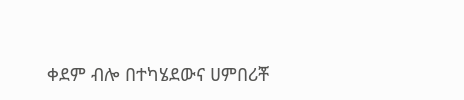ቀደም ብሎ በተካሄደውና ሀምበሪቾ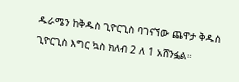ዱራሜን ከቅዱስ ጊዮርጊስ ባገናኘው ጨዋታ ቅዱስ ጊዮርጊስ እግር ኳስ ክለብ 2 ለ 1 አሸንፏል።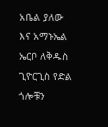አቤል ያለው እና አማኑኤል ኤርቦ ለቅዱስ ጊዮርጊስ የድል ጎሎቹን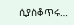ሲያስቆጥሩ…